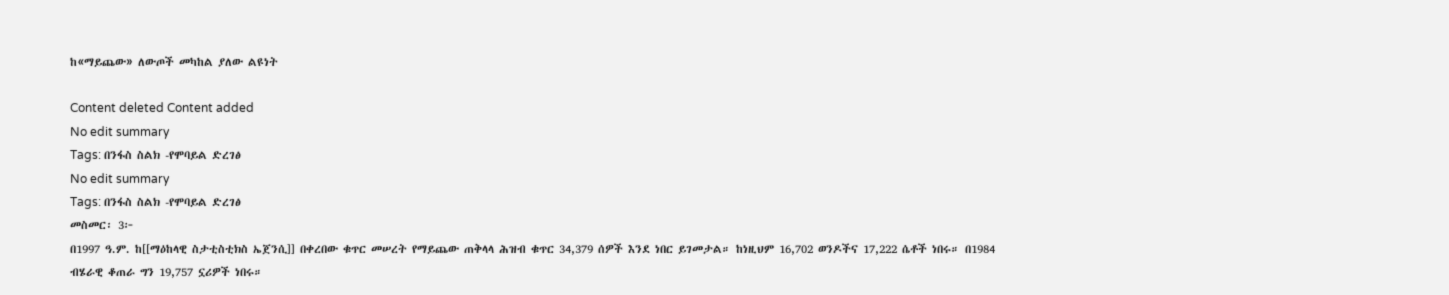ከ«ማይጨው» ለውጦች መካከል ያለው ልዩነት

Content deleted Content added
No edit summary
Tags: በንፋስ ስልክ -የሞባይል ድረገፅ
No edit summary
Tags: በንፋስ ስልክ -የሞባይል ድረገፅ
መስመር፡ 3፦
በ1997 ዓ.ም. ከ[[ማዕከላዊ ስታቲስቲክስ ኤጀንሲ]] በቀረበው ቁጥር መሠረት የማይጨው ጠቅላላ ሕዝብ ቁጥር 34,379 ሰዎች እንደ ነበር ይገመታል። ከነዚህም 16,702 ወንዶችና 17,222 ሴቶች ነበሩ። በ1984 ብሄራዊ ቆጠራ ግን 19,757 ኗሪዎች ነበሩ።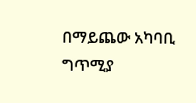በማይጨው አካባቢ ግጥሚያ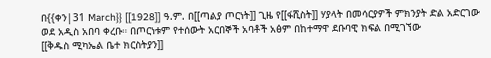በ{{ቀን|31 March}} [[1928]] ዓ.ም. በ[[ጣልያ ጦርነት]] ጊዜ የ[[ፋሺስት]] ሃያላት በመሳርያዎች ምክንያት ድል አድርገው ወደ አዲስ አበባ ቀረቡ። በጦርነቱም የተሰውት አርበኞች አባቶች አፅም በከተማዋ ደቡባዊ ክፍል በሚገኘው
[[ቅዱስ ሚካኤል ቤተ ክርስትያን]]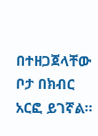በተዘጋጀላቸው ቦታ በክብር አርፎ ይገኛል፡፡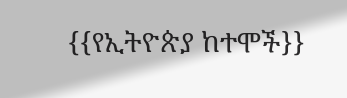{{የኢትዮጵያ ከተሞች}}